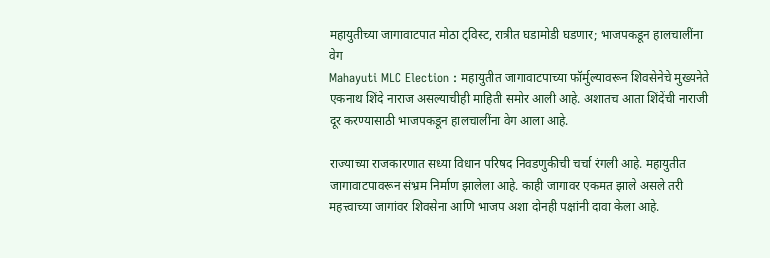महायुतीच्या जागावाटपात मोठा ट्विस्ट, रात्रीत घडामोडी घडणार; भाजपकडून हालचालींना वेग
Mahayuti MLC Election : महायुतीत जागावाटपाच्या फॉर्मुल्यावरून शिवसेनेचे मुख्यनेते एकनाथ शिंदे नाराज असल्याचीही माहिती समोर आली आहे. अशातच आता शिंदेंची नाराजी दूर करण्यासाठी भाजपकडून हालचालींना वेग आला आहे.

राज्याच्या राजकारणात सध्या विधान परिषद निवडणुकीची चर्चा रंगली आहे. महायुतीत जागावाटपावरून संभ्रम निर्माण झालेला आहे. काही जागावर एकमत झाले असले तरी महत्त्वाच्या जागांवर शिवसेना आणि भाजप अशा दोनही पक्षांनी दावा केला आहे.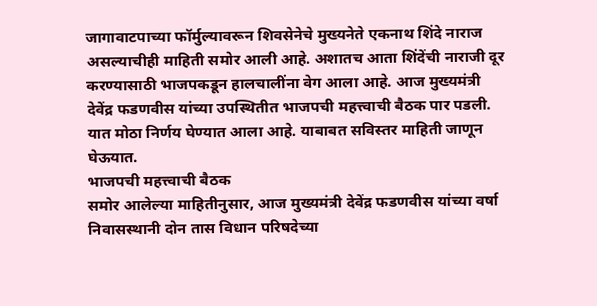जागावाटपाच्या फॉर्मुल्यावरून शिवसेनेचे मुख्यनेते एकनाथ शिंदे नाराज असल्याचीही माहिती समोर आली आहे. अशातच आता शिंदेंची नाराजी दूर करण्यासाठी भाजपकडून हालचालींना वेग आला आहे. आज मुख्यमंत्री देवेंद्र फडणवीस यांच्या उपस्थितीत भाजपची महत्त्वाची बैठक पार पडली. यात मोठा निर्णय घेण्यात आला आहे. याबाबत सविस्तर माहिती जाणून घेऊयात.
भाजपची महत्त्वाची बैठक
समोर आलेल्या माहितीनुसार, आज मुख्यमंत्री देवेंद्र फडणवीस यांच्या वर्षा निवासस्थानी दोन तास विधान परिषदेच्या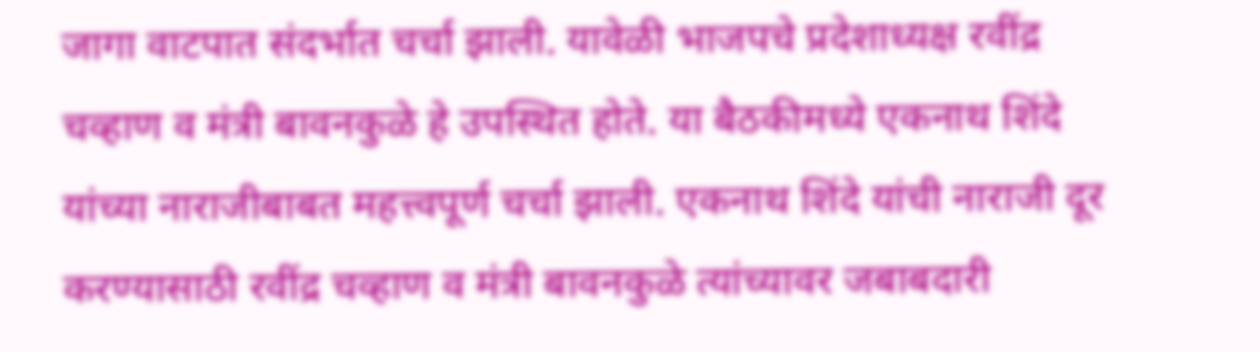जागा वाटपात संदर्भात चर्चा झाली. यावेळी भाजपचे प्रदेशाध्यक्ष रवींद्र चव्हाण व मंत्री बावनकुळे हे उपस्थित होते. या बैठकीमध्ये एकनाथ शिंदे यांच्या नाराजीबाबत महत्त्वपूर्ण चर्चा झाली. एकनाथ शिंदे यांची नाराजी दूर करण्यासाठी रवींद्र चव्हाण व मंत्री बावनकुळे त्यांच्यावर जबाबदारी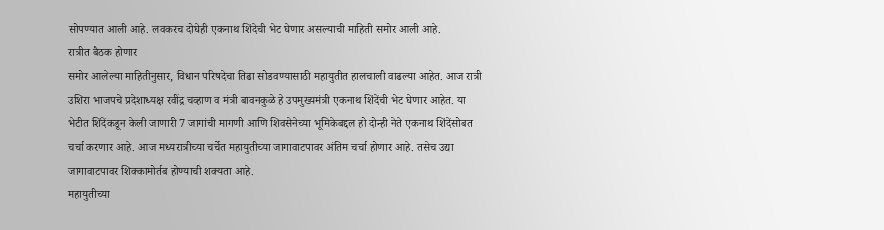सोपण्यात आली आहे. लवकरच दोघेही एकनाथ शिंदेची भेट घेणार असल्याची माहिती समोर आली आहे.
रात्रीत बैठक होणार
समोर आलेल्या माहितीनुसार, विधान परिषदेचा तिढा सोडवण्यासाठी महायुतीत हालचाली वाढल्या आहेत. आज रात्री उशिरा भाजपचे प्रदेशाध्यक्ष रवींद्र चव्हाण व मंत्री बावनकुळे हे उपमुख्यमंत्री एकनाथ शिंदेंची भेट घेणार आहेत. या भेटीत शिंदेंकडून केली जाणारी 7 जागांची मागणी आणि शिवसेनेच्या भूमिकेबद्दल हो दोन्ही नेते एकनाथ शिंदेंसोबत चर्चा करणार आहे. आज मध्यरात्रीच्या चर्चेत महायुतीच्या जागावाटपावर अंतिम चर्चा होणार आहे. तसेच उद्या जागावाटपावर शिक्कामोर्तब होण्याची शक्यता आहे.
महायुतीच्या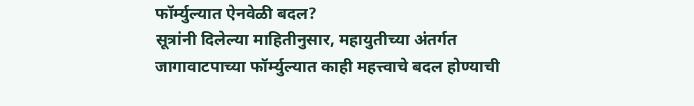फॉर्म्युल्यात ऐनवेळी बदल?
सूत्रांनी दिलेल्या माहितीनुसार, महायुतीच्या अंतर्गत जागावाटपाच्या फॉर्म्युल्यात काही महत्त्वाचे बदल होण्याची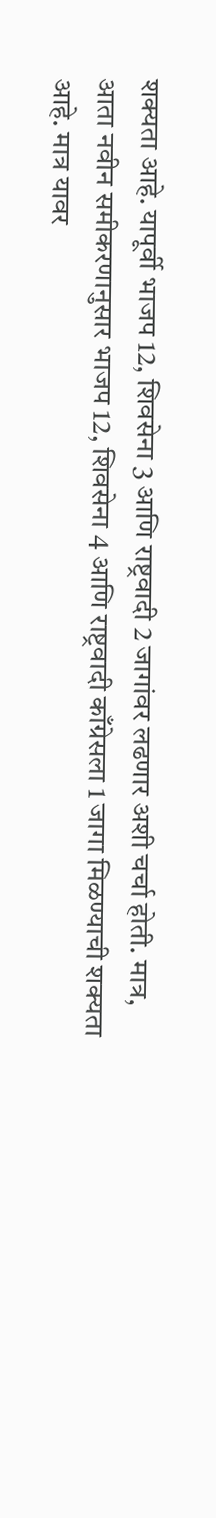शक्यता आहे. यापूर्वी भाजप 12, शिवसेना 3 आणि राष्ट्रवादी 2 जागांवर लढणार अशी चर्चा होती. मात्र, आता नवीन समीकरणानुसार भाजप 12, शिवसेना 4 आणि राष्ट्रवादी काँग्रेसला 1 जागा मिळण्याची शक्यता आहे. मात्र यावर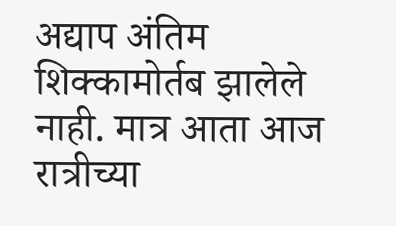अद्याप अंतिम शिक्कामोर्तब झालेले नाही. मात्र आता आज रात्रीच्या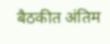बैठकीत अंतिम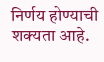निर्णय होण्याची शक्यता आहे.